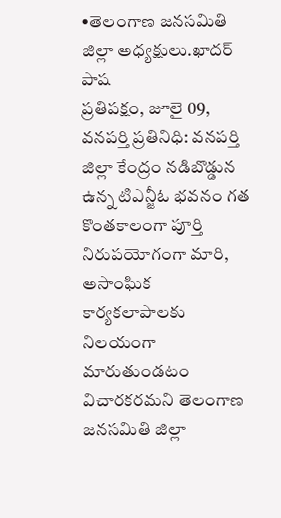•తెలంగాణ జనసమితి జిల్లా అధ్యక్షులు.ఖాదర్ పాష
ప్రతిపక్షం, జూలై 09, వనపర్తి ప్రతినిధి: వనపర్తి జిల్లా కేంద్రం నడిబొడ్డున ఉన్న టిఎన్జీఓ భవనం గత కొంతకాలంగా పూర్తి నిరుపయోగంగా మారి, అసాంఘిక కార్యకలాపాలకు నిలయంగా మారుతుండటం విచారకరమని తెలంగాణ జనసమితి జిల్లా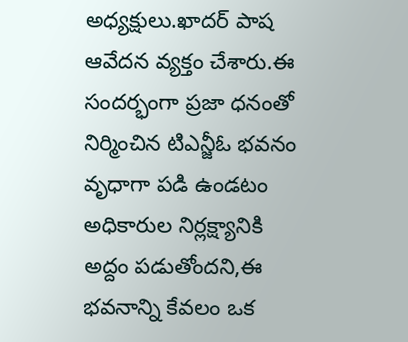అధ్యక్షులు.ఖాదర్ పాష ఆవేదన వ్యక్తం చేశారు.ఈ సందర్భంగా ప్రజా ధనంతో నిర్మించిన టిఎన్జీఓ భవనం వృధాగా పడి ఉండటం అధికారుల నిర్లక్ష్యానికి అద్దం పడుతోందని,ఈ భవనాన్ని కేవలం ఒక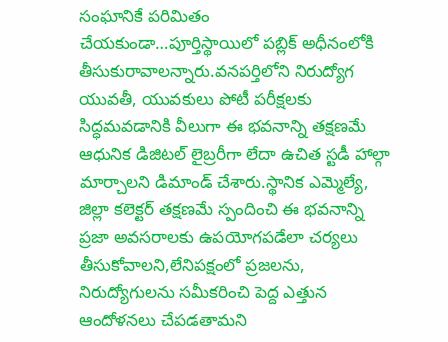సంఘానికే పరిమితం చేయకుండా…పూర్తిస్థాయిలో పబ్లిక్ అధీనంలోకి తీసుకురావాలన్నారు.వనపర్తిలోని నిరుద్యోగ యువతీ, యువకులు పోటీ పరీక్షలకు సిద్ధమవడానికి వీలుగా ఈ భవనాన్ని తక్షణమే ఆధునిక డిజిటల్ లైబ్రరీగా లేదా ఉచిత స్టడీ హాల్గా మార్చాలని డిమాండ్ చేశారు.స్థానిక ఎమ్మెల్యే, జిల్లా కలెక్టర్ తక్షణమే స్పందించి ఈ భవనాన్ని ప్రజా అవసరాలకు ఉపయోగపడేలా చర్యలు తీసుకోవాలని,లేనిపక్షంలో ప్రజలను, నిరుద్యోగులను సమీకరించి పెద్ద ఎత్తున ఆందోళనలు చేపడతామని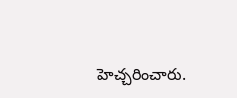హెచ్చరించారు.